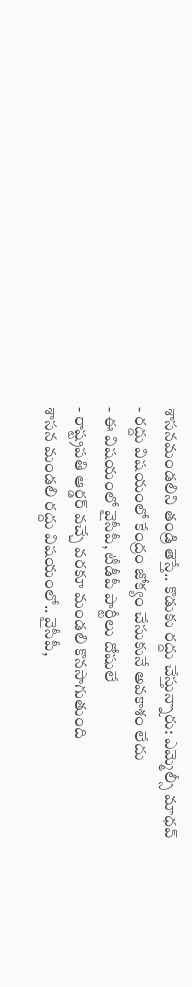శాసనమండలిని తండ్రి తెస్తే.. కొడుకు రద్దు చేస్తున్నారు: ఎమ్మెల్సీ మాధవ్
- రద్దు విషయంలో కేంద్రం జోక్యం చేసుకునే అవకాశం లేదు
- ఈ విషయంలో వైసీపీ, టీడీపీ పార్టీలు దోషులే
- రాష్ట్రపతి ఆర్డర్ వచ్చే వరకూ మండలి కొనసాగుతుంది
శాసన మండలి రద్దు విషయంలో.. వైసీపీ,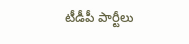టీడీపీ పార్టీలు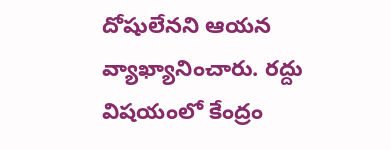దోషులేనని ఆయన వ్యాఖ్యానించారు. రద్దు విషయంలో కేంద్రం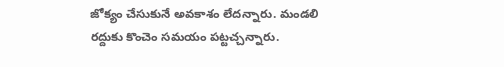జోక్యం చేసుకునే అవకాశం లేదన్నారు. మండలి రద్దుకు కొంచెం సమయం పట్టచ్చన్నారు.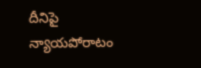దీనిపై న్యాయపోరాటం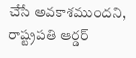చేసే అవకాశముందని, రాష్ట్రపతి ఆర్డర్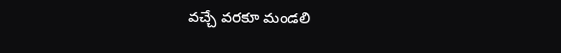వచ్చే వరకూ మండలి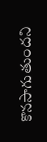కొనసాగుతుందని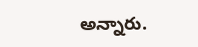అన్నారు.